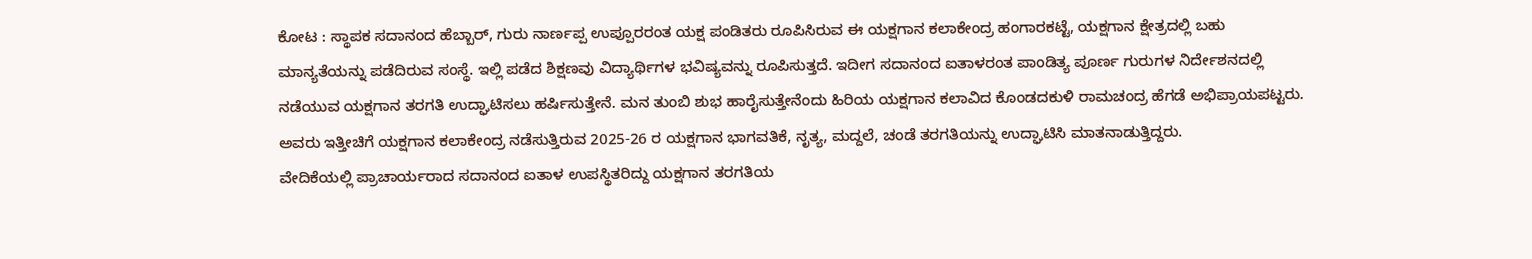ಕೋಟ : ಸ್ಥಾಪಕ ಸದಾನಂದ ಹೆಬ್ಬಾರ್, ಗುರು ನಾರ್ಣಪ್ಪ ಉಪ್ಪೂರರಂತ ಯಕ್ಷ ಪಂಡಿತರು ರೂಪಿಸಿರುವ ಈ ಯಕ್ಷಗಾನ ಕಲಾಕೇಂದ್ರ ಹಂಗಾರಕಟ್ಟೆ, ಯಕ್ಷಗಾನ ಕ್ಷೇತ್ರದಲ್ಲಿ ಬಹು ಮಾನ್ಯತೆಯನ್ನು ಪಡೆದಿರುವ ಸಂಸ್ಥೆ. ಇಲ್ಲಿ ಪಡೆದ ಶಿಕ್ಷಣವು ವಿದ್ಯಾರ್ಥಿಗಳ ಭವಿಷ್ಯವನ್ನು ರೂಪಿಸುತ್ತದೆ. ಇದೀಗ ಸದಾನಂದ ಐತಾಳರಂತ ಪಾಂಡಿತ್ಯ ಪೂರ್ಣ ಗುರುಗಳ ನಿರ್ದೇಶನದಲ್ಲಿ ನಡೆಯುವ ಯಕ್ಷಗಾನ ತರಗತಿ ಉದ್ಘಾಟಿಸಲು ಹರ್ಷಿಸುತ್ತೇನೆ. ಮನ ತುಂಬಿ ಶುಭ ಹಾರೈಸುತ್ತೇನೆಂದು ಹಿರಿಯ ಯಕ್ಷಗಾನ ಕಲಾವಿದ ಕೊಂಡದಕುಳಿ ರಾಮಚಂದ್ರ ಹೆಗಡೆ ಅಭಿಪ್ರಾಯಪಟ್ಟರು.
ಅವರು ಇತ್ತೀಚಿಗೆ ಯಕ್ಷಗಾನ ಕಲಾಕೇಂದ್ರ ನಡೆಸುತ್ತಿರುವ 2025-26 ರ ಯಕ್ಷಗಾನ ಭಾಗವತಿಕೆ, ನೃತ್ಯ, ಮದ್ದಲೆ, ಚಂಡೆ ತರಗತಿಯನ್ನು ಉದ್ಘಾಟಿಸಿ ಮಾತನಾಡುತ್ತಿದ್ದರು.
ವೇದಿಕೆಯಲ್ಲಿ ಪ್ರಾಚಾರ್ಯರಾದ ಸದಾನಂದ ಐತಾಳ ಉಪಸ್ಥಿತರಿದ್ದು ಯಕ್ಷಗಾನ ತರಗತಿಯ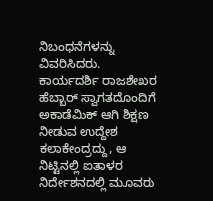ನಿಬಂಧನೆಗಳನ್ನು ವಿವರಿಸಿದರು. ಕಾರ್ಯದರ್ಶಿ ರಾಜಶೇಖರ ಹೆಬ್ಬಾರ್ ಸ್ವಾಗತದೊಂದಿಗೆ ಅಕಾಡೆಮಿಕ್ ಆಗಿ ಶಿಕ್ಷಣ ನೀಡುವ ಉದ್ದೇಶ ಕಲಾಕೇಂದ್ರದ್ದು, ಆ ನಿಟ್ಟಿನಲ್ಲಿ ಐತಾಳರ ನಿರ್ದೇಶನದಲ್ಲಿ ಮೂವರು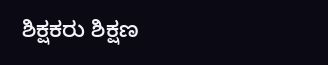ಶಿಕ್ಷಕರು ಶಿಕ್ಷಣ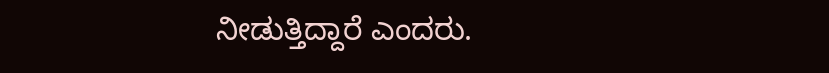ನೀಡುತ್ತಿದ್ದಾರೆ ಎಂದರು.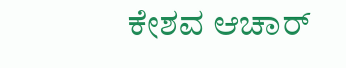ಕೇಶವ ಆಚಾರ್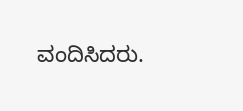ವಂದಿಸಿದರು.